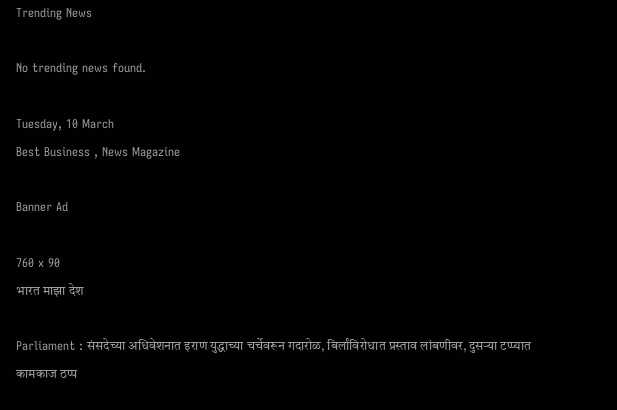Trending News

No trending news found.

Tuesday, 10 March
Best Business , News Magazine

Banner Ad

760 x 90
भारत माझा देश

Parliament : संसदेच्या अधिवेशनात इराण युद्धाच्या चर्चेवरून गदारोळ, बिर्लांविरोधात प्रस्ताव लांबणीवर, दुसऱ्या टप्प्यात कामकाज ठप्प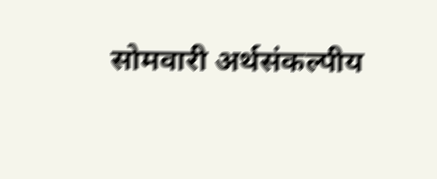सोमवारी अर्थसंकल्पीय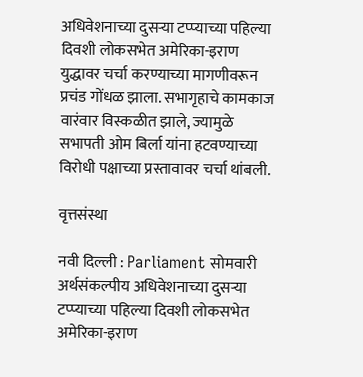अधिवेशनाच्या दुसऱ्या टप्प्याच्या पहिल्या दिवशी लोकसभेत अमेरिका-इराण युद्धावर चर्चा करण्याच्या मागणीवरून प्रचंड गोंधळ झाला. सभागृहाचे कामकाज वारंवार विस्कळीत झाले, ज्यामुळे सभापती ओम बिर्ला यांना हटवण्याच्या विरोधी पक्षाच्या प्रस्तावावर चर्चा थांबली.

वृत्तसंस्था

नवी दिल्ली : Parliament सोमवारी अर्थसंकल्पीय अधिवेशनाच्या दुसऱ्या टप्प्याच्या पहिल्या दिवशी लोकसभेत अमेरिका-इराण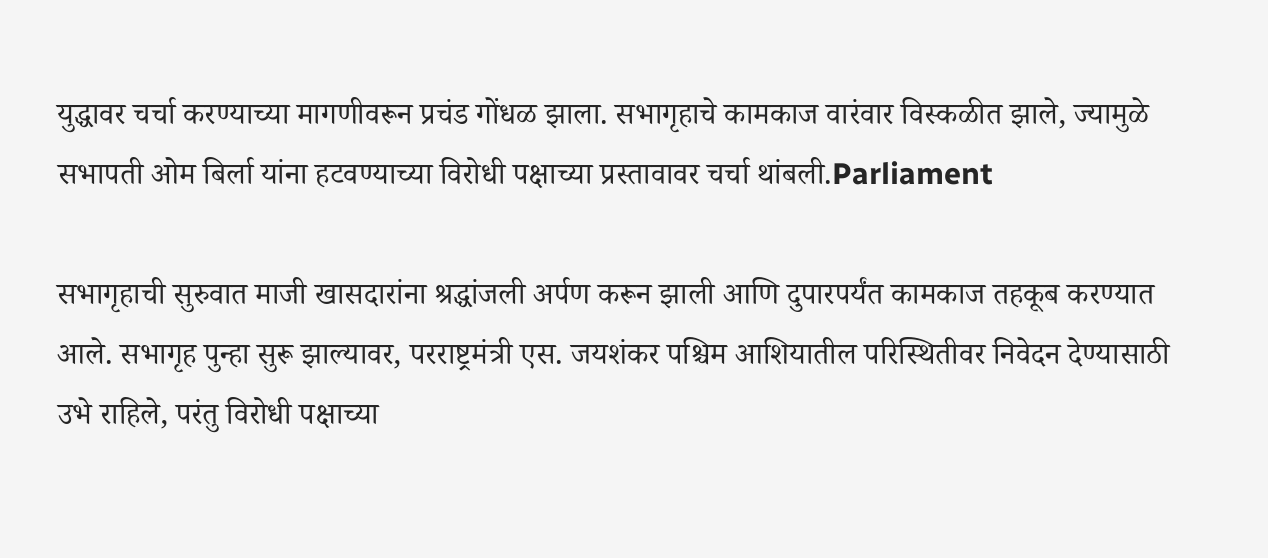युद्धावर चर्चा करण्याच्या मागणीवरून प्रचंड गोंधळ झाला. सभागृहाचे कामकाज वारंवार विस्कळीत झाले, ज्यामुळे सभापती ओम बिर्ला यांना हटवण्याच्या विरोधी पक्षाच्या प्रस्तावावर चर्चा थांबली.Parliament

सभागृहाची सुरुवात माजी खासदारांना श्रद्धांजली अर्पण करून झाली आणि दुपारपर्यंत कामकाज तहकूब करण्यात आले. सभागृह पुन्हा सुरू झाल्यावर, परराष्ट्रमंत्री एस. जयशंकर पश्चिम आशियातील परिस्थितीवर निवेदन देण्यासाठी उभे राहिले, परंतु विरोधी पक्षाच्या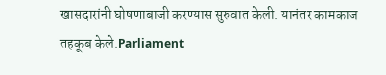खासदारांनी घोषणाबाजी करण्यास सुरुवात केली. यानंतर कामकाज तहकूब केले.Parliament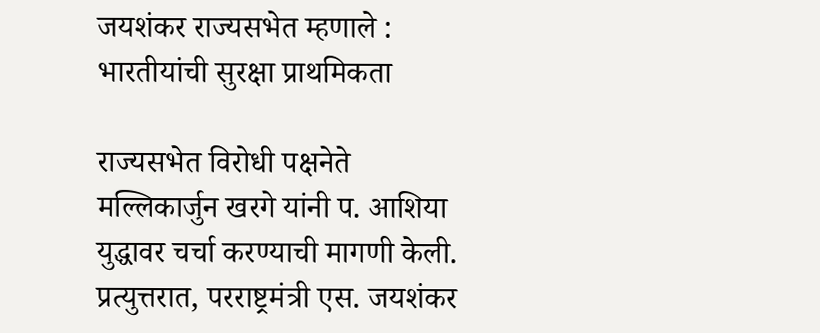जयशंकर राज्यसभेत म्हणाले : भारतीयांची सुरक्षा प्राथमिकता

राज्यसभेत विरोधी पक्षनेते मल्लिकार्जुन खरगे यांनी प. आशिया युद्धावर चर्चा करण्याची मागणी केली. प्रत्युत्तरात, परराष्ट्रमंत्री एस. जयशंकर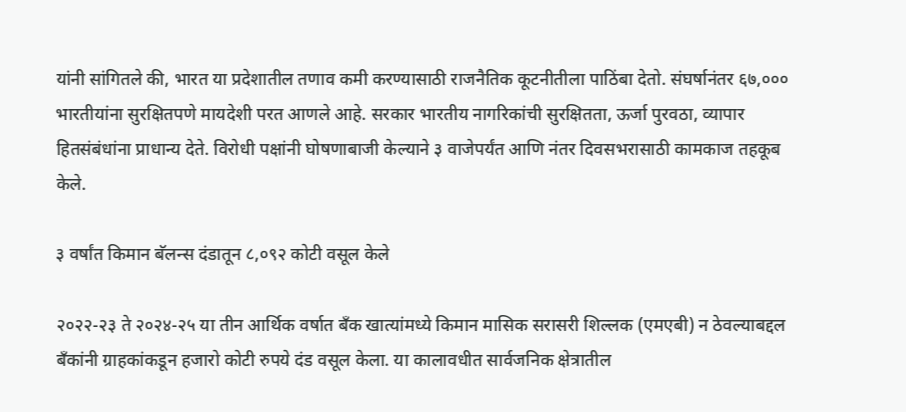यांनी सांगितले की, भारत या प्रदेशातील तणाव कमी करण्यासाठी राजनैतिक कूटनीतीला पाठिंबा देतो. संघर्षानंतर ६७,००० भारतीयांना सुरक्षितपणे मायदेशी परत आणले आहे. सरकार भारतीय नागरिकांची सुरक्षितता, ऊर्जा पुरवठा, व्यापार हितसंबंधांना प्राधान्य देते. विरोधी पक्षांनी घोषणाबाजी केल्याने ३ वाजेपर्यंत आणि नंतर दिवसभरासाठी कामकाज तहकूब केले.

३ वर्षांत किमान बॅलन्स दंडातून ८,०९२ कोटी वसूल केले

२०२२-२३ ते २०२४-२५ या तीन आर्थिक वर्षात बँक खात्यांमध्ये किमान मासिक सरासरी शिल्लक (एमएबी) न ठेवल्याबद्दल बँकांनी ग्राहकांकडून हजारो कोटी रुपये दंड वसूल केला. या कालावधीत सार्वजनिक क्षेत्रातील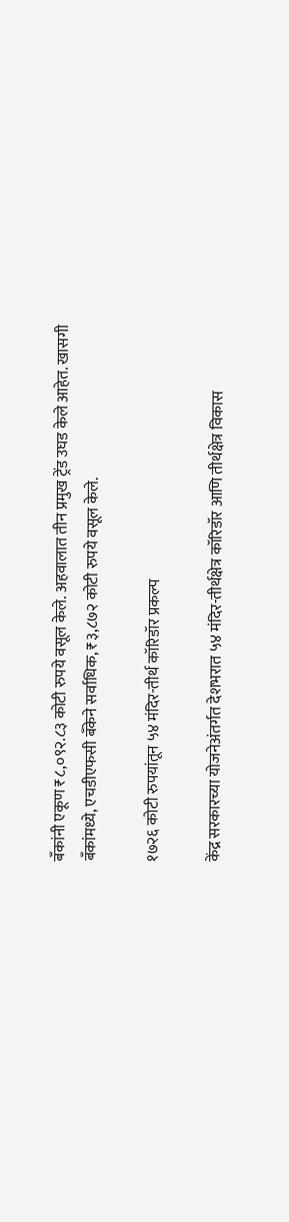बँकांनी एकूण ₹८,०९२.८३ कोटी रुपये वसूल केले. अहवालात तीन प्रमुख ट्रेंड उघड केले आहेत. खासगी बँकांमध्ये, एचडीएफसी बँकेने सर्वाधिक, ₹३,८७२ कोटी रुपये वसूल केले.

१७२६ कोटी रुपयांतून ५४ मंदिर-तीर्थ कॉरिडॉर प्रकल्प

केंद्र सरकारच्या योजनेअंतर्गत देशभरात ५४ मंदिर-तीर्थक्षेत्र कॉरिडॉर आणि तीर्थक्षेत्र विकास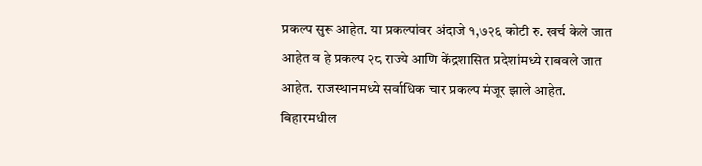प्रकल्प सुरू आहेत. या प्रकल्पांवर अंदाजे १,७२६ कोटी रु. खर्च केले जात आहेत व हे प्रकल्प २८ राज्ये आणि केंद्रशासित प्रदेशांमध्ये राबवले जात आहेत. राजस्थानमध्ये सर्वाधिक चार प्रकल्प मंजूर झाले आहेत. बिहारमधील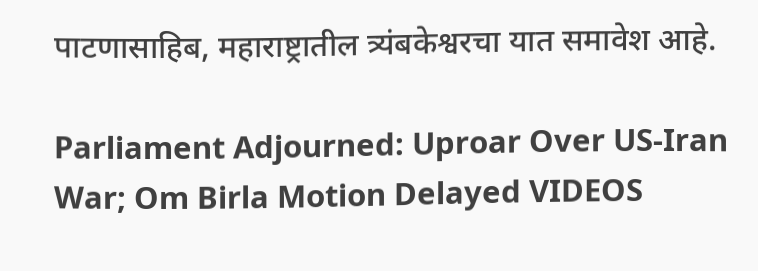पाटणासाहिब, महाराष्ट्रातील त्र्यंबकेश्वरचा यात समावेश आहे.

Parliament Adjourned: Uproar Over US-Iran War; Om Birla Motion Delayed VIDEOS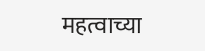महत्वाच्या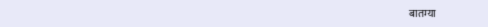बातम्या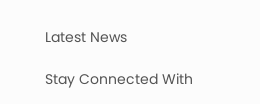Latest News

Stay Connected With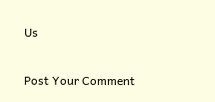Us

Post Your Comment